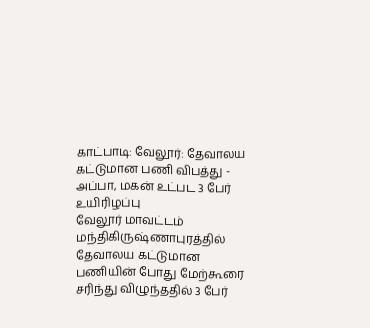காட்பாடி: வேலூர்: தேவாலய கட்டுமான பணி விபத்து - அப்பா, மகன் உட்பட 3 பேர் உயிரிழப்பு
வேலூர் மாவட்டம் மந்திகிருஷ்ணாபுரத்தில் தேவாலய கட்டுமான பணியின் போது மேற்கூரை சரிந்து விழுந்ததில் 3 பேர்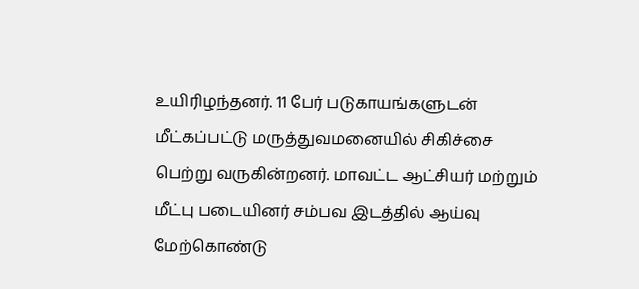உயிரிழந்தனர். 11 பேர் படுகாயங்களுடன் மீட்கப்பட்டு மருத்துவமனையில் சிகிச்சை பெற்று வருகின்றனர். மாவட்ட ஆட்சியர் மற்றும் மீட்பு படையினர் சம்பவ இடத்தில் ஆய்வு மேற்கொண்டு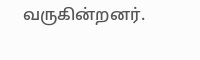வருகின்றனர்.